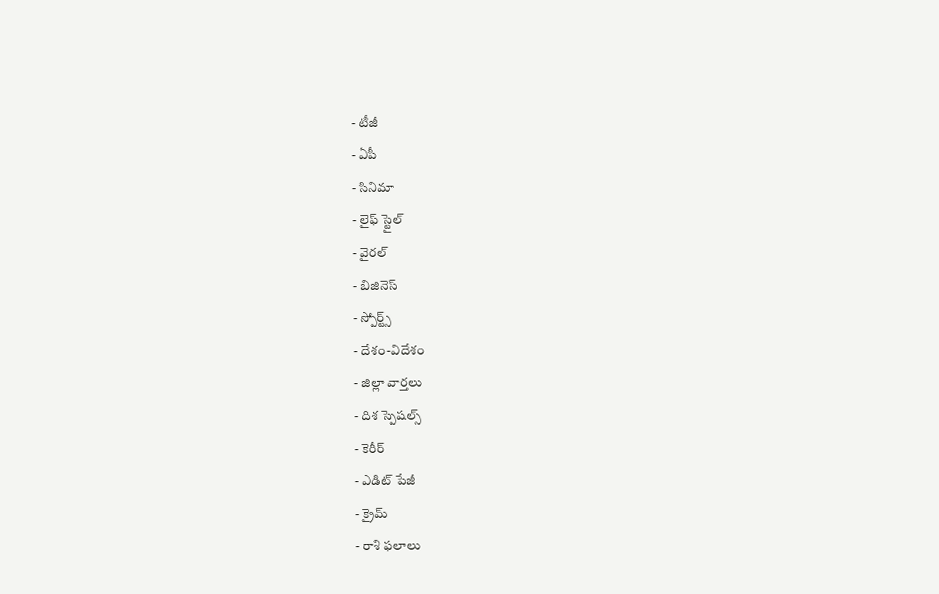- టీజీ
- ఏపీ
- సినిమా
- లైఫ్ స్టైల్
- వైరల్
- బిజినెస్
- స్పోర్ట్స్
- దేశం-విదేశం
- జిల్లా వార్తలు
- దిశ స్పెషల్స్
- కెరీర్
- ఎడిట్ పేజీ
- క్రైమ్
- రాశి ఫలాలు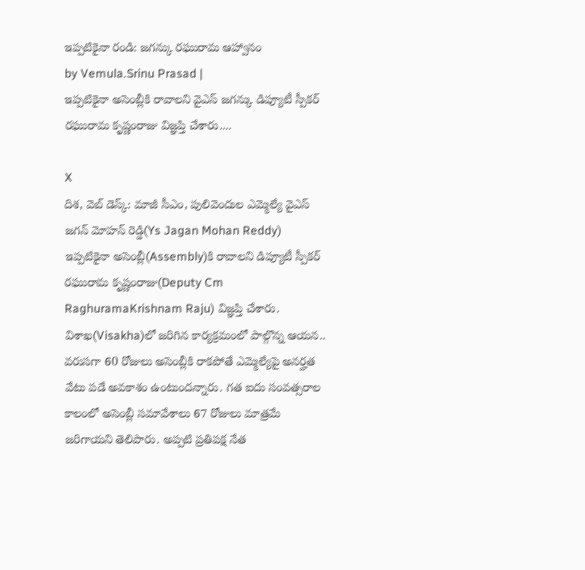ఇప్పటికైనా రండి: జగన్కు రఘురామ ఆహ్వానం
by Vemula.Srinu Prasad |
ఇప్పటికైనా అసెంబ్లీకి రావాలని వైఎస్ జగన్కు డిప్యూటీ స్పీకర్ రఘురామ కృష్ణంరాజు విజ్ఞప్తి చేశారు....

X
దిశ, వెబ్ డెస్క్: మాజీ సీఎం, పులివెందుల ఎమ్మెల్యే వైఎస్ జగన్ మోహన్ రెడ్డి(Ys Jagan Mohan Reddy) ఇప్పటికైనా అసెంబ్లీ(Assembly)కి రావాలని డిప్యూటీ స్పీకర్ రఘురామ కృష్ణంరాజు(Deputy Cm RaghuramaKrishnam Raju) విజ్ఞప్తి చేశారు. విశాఖ(Visakha)లో జరిగిన కార్యక్రమంలో పాల్గొన్న ఆయన.. వరుసగా 60 రోజులు అసెంబ్లీకి రాకపోతే ఎమ్మెల్యేపై అనర్హత వేటు పడే అవకాశం ఉంటుందన్నారు. గత ఐదు సంవత్సరాల కాలంలో అసెంబ్లీ సమావేశాలు 67 రోజులు మాత్రమే జరిగాయని తెలిపారు. అప్పటి ప్రతిపక్ష నేత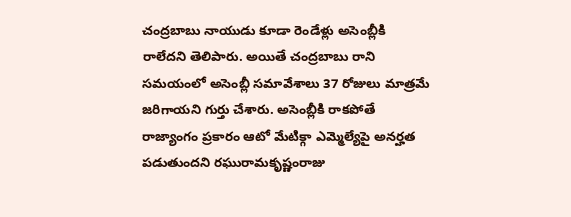చంద్రబాబు నాయుడు కూడా రెండేళ్లు అసెంబ్లీకి రాలేదని తెలిపారు. అయితే చంద్రబాబు రాని సమయంలో అసెంబ్లీ సమావేశాలు 37 రోజులు మాత్రమే జరిగాయని గుర్తు చేశారు. అసెంబ్లీకి రాకపోతే రాజ్యాంగం ప్రకారం ఆటో మేటిక్గా ఎమ్మెల్యేపై అనర్హత పడుతుందని రఘురామకృష్ణంరాజు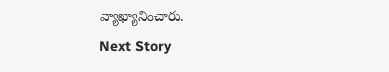వ్యాఖ్యానించారు.
Next Story